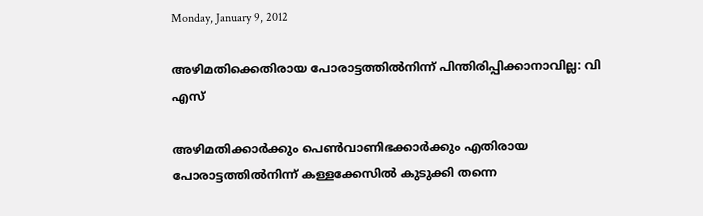Monday, January 9, 2012

അഴിമതിക്കെതിരായ പോരാട്ടത്തില്‍നിന്ന് പിന്തിരിപ്പിക്കാനാവില്ല: വി എസ്

അഴിമതിക്കാര്‍ക്കും പെണ്‍വാണിഭക്കാര്‍ക്കും എതിരായ പോരാട്ടത്തില്‍നിന്ന് കള്ളക്കേസില്‍ കുടുക്കി തന്നെ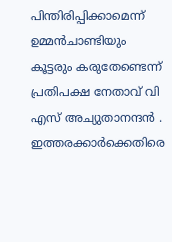പിന്തിരിപ്പിക്കാമെന്ന് ഉമ്മന്‍ചാണ്ടിയും കൂട്ടരും കരുതേണ്ടെന്ന് പ്രതിപക്ഷ നേതാവ് വി എസ് അച്യുതാനന്ദന്‍ . ഇത്തരക്കാര്‍ക്കെതിരെ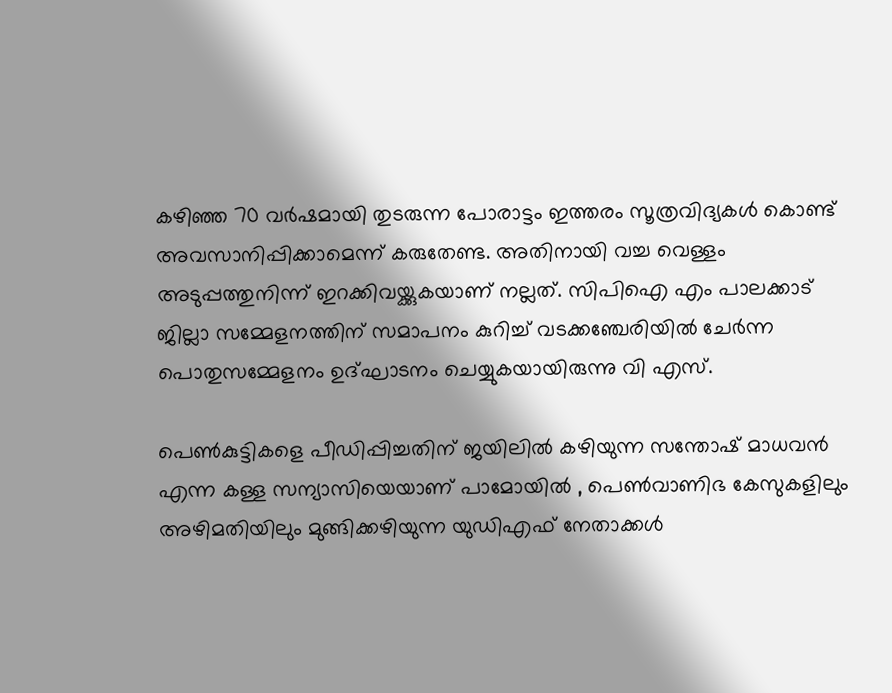കഴിഞ്ഞ 70 വര്‍ഷമായി തുടരുന്ന പോരാട്ടം ഇത്തരം സൂത്രവിദ്യകള്‍ കൊണ്ട് അവസാനിപ്പിക്കാമെന്ന് കരുതേണ്ട. അതിനായി വച്ച വെള്ളം അടുപ്പത്തുനിന്ന് ഇറക്കിവയ്ക്കുകയാണ് നല്ലത്. സിപിഐ എം പാലക്കാട് ജില്ലാ സമ്മേളനത്തിന് സമാപനം കുറിച്ച് വടക്കഞ്ചേരിയില്‍ ചേര്‍ന്ന പൊതുസമ്മേളനം ഉദ്ഘാടനം ചെയ്യുകയായിരുന്നു വി എസ്.

പെണ്‍കുട്ടികളെ പീഡിപ്പിച്ചതിന് ജയിലില്‍ കഴിയുന്ന സന്തോഷ് മാധവന്‍ എന്ന കള്ള സന്യാസിയെയാണ് പാമോയില്‍ , പെണ്‍വാണിഭ കേസുകളിലും അഴിമതിയിലും മുങ്ങിക്കഴിയുന്ന യുഡിഎഫ് നേതാക്കള്‍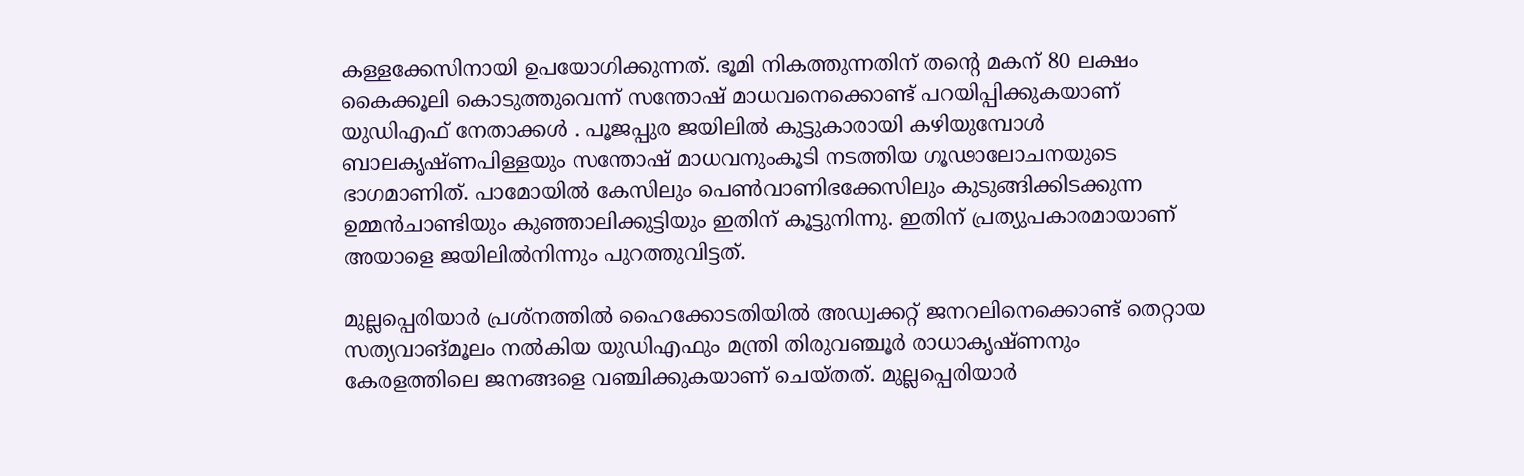കള്ളക്കേസിനായി ഉപയോഗിക്കുന്നത്. ഭൂമി നികത്തുന്നതിന് തന്റെ മകന് 80 ലക്ഷം കൈക്കൂലി കൊടുത്തുവെന്ന് സന്തോഷ് മാധവനെക്കൊണ്ട് പറയിപ്പിക്കുകയാണ് യുഡിഎഫ് നേതാക്കള്‍ . പൂജപ്പുര ജയിലില്‍ കുട്ടുകാരായി കഴിയുമ്പോള്‍ ബാലകൃഷ്ണപിള്ളയും സന്തോഷ് മാധവനുംകൂടി നടത്തിയ ഗൂഢാലോചനയുടെ ഭാഗമാണിത്. പാമോയില്‍ കേസിലും പെണ്‍വാണിഭക്കേസിലും കുടുങ്ങിക്കിടക്കുന്ന ഉമ്മന്‍ചാണ്ടിയും കുഞ്ഞാലിക്കുട്ടിയും ഇതിന് കൂട്ടുനിന്നു. ഇതിന് പ്രത്യുപകാരമായാണ് അയാളെ ജയിലില്‍നിന്നും പുറത്തുവിട്ടത്.

മുല്ലപ്പെരിയാര്‍ പ്രശ്നത്തില്‍ ഹൈക്കോടതിയില്‍ അഡ്വക്കറ്റ് ജനറലിനെക്കൊണ്ട് തെറ്റായ സത്യവാങ്മൂലം നല്‍കിയ യുഡിഎഫും മന്ത്രി തിരുവഞ്ചൂര്‍ രാധാകൃഷ്ണനും കേരളത്തിലെ ജനങ്ങളെ വഞ്ചിക്കുകയാണ് ചെയ്തത്. മുല്ലപ്പെരിയാര്‍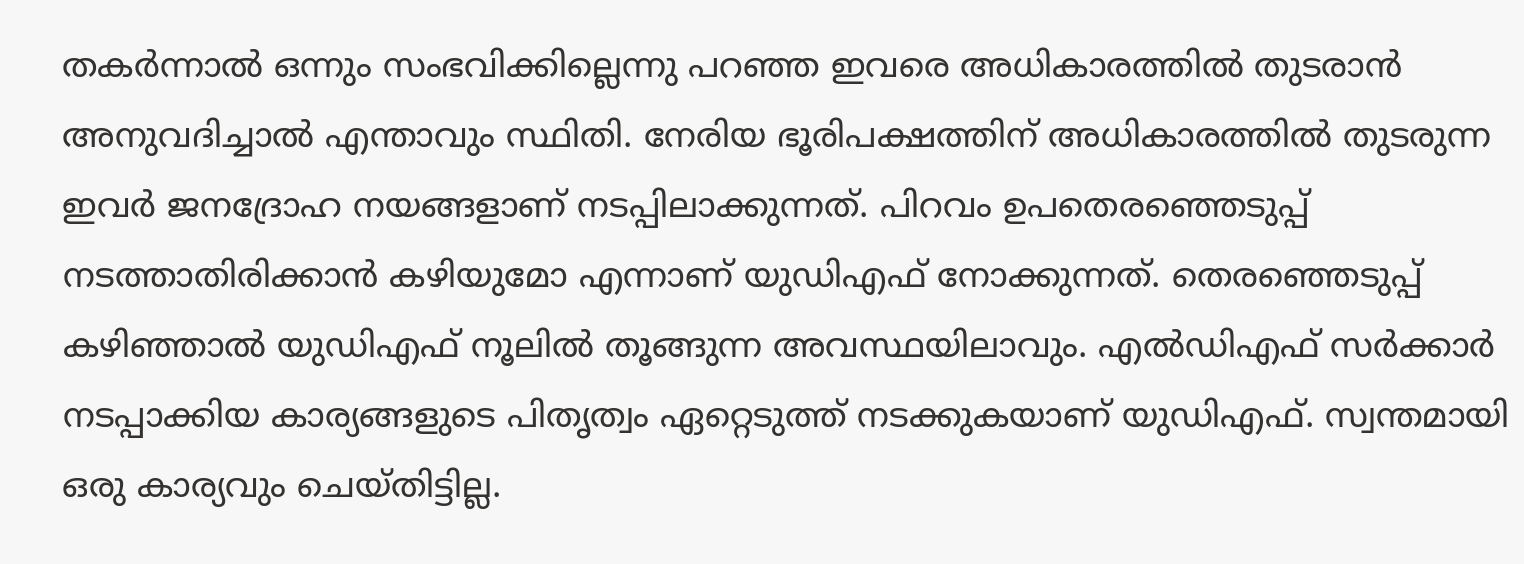തകര്‍ന്നാല്‍ ഒന്നും സംഭവിക്കില്ലെന്നു പറഞ്ഞ ഇവരെ അധികാരത്തില്‍ തുടരാന്‍ അനുവദിച്ചാല്‍ എന്താവും സ്ഥിതി. നേരിയ ഭൂരിപക്ഷത്തിന് അധികാരത്തില്‍ തുടരുന്ന ഇവര്‍ ജനദ്രോഹ നയങ്ങളാണ് നടപ്പിലാക്കുന്നത്. പിറവം ഉപതെരഞ്ഞെടുപ്പ് നടത്താതിരിക്കാന്‍ കഴിയുമോ എന്നാണ് യുഡിഎഫ് നോക്കുന്നത്. തെരഞ്ഞെടുപ്പ് കഴിഞ്ഞാല്‍ യുഡിഎഫ് നൂലില്‍ തൂങ്ങുന്ന അവസ്ഥയിലാവും. എല്‍ഡിഎഫ് സര്‍ക്കാര്‍ നടപ്പാക്കിയ കാര്യങ്ങളുടെ പിതൃത്വം ഏറ്റെടുത്ത് നടക്കുകയാണ് യുഡിഎഫ്. സ്വന്തമായി ഒരു കാര്യവും ചെയ്തിട്ടില്ല.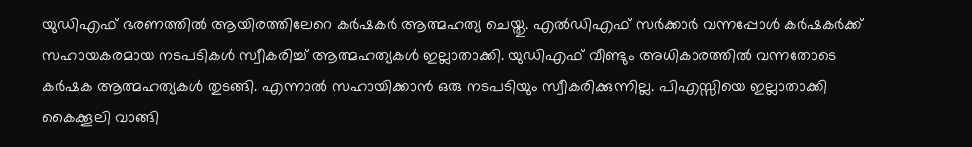യുഡിഎഫ് ഭരണത്തില്‍ ആയിരത്തിലേറെ കര്‍ഷകര്‍ ആത്മഹത്യ ചെയ്തു. എല്‍ഡിഎഫ് സര്‍ക്കാര്‍ വന്നപ്പോള്‍ കര്‍ഷകര്‍ക്ക് സഹായകരമായ നടപടികള്‍ സ്വീകരിച്ച് ആത്മഹത്യകള്‍ ഇല്ലാതാക്കി. യുഡിഎഫ് വീണ്ടും അധികാരത്തില്‍ വന്നതോടെ കര്‍ഷക ആത്മഹത്യകള്‍ തുടങ്ങി. എന്നാല്‍ സഹായിക്കാന്‍ ഒരു നടപടിയും സ്വീകരിക്കുന്നില്ല. പിഎസ്സിയെ ഇല്ലാതാക്കി കൈക്കൂലി വാങ്ങി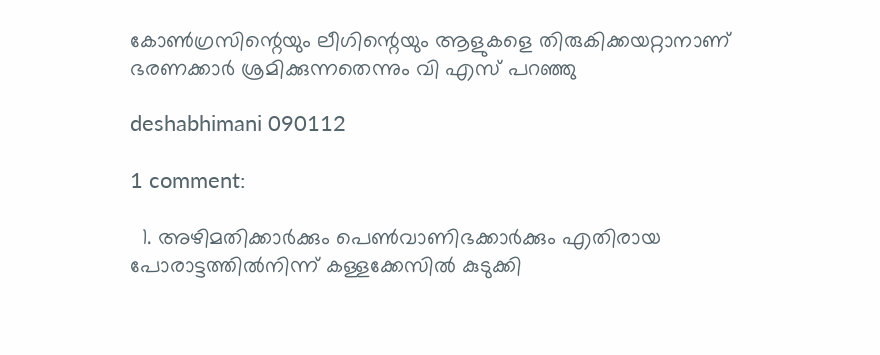കോണ്‍ഗ്രസിന്റെയും ലീഗിന്റെയും ആളുകളെ തിരുകിക്കയറ്റാനാണ് ഭരണക്കാര്‍ ശ്രമിക്കുന്നതെന്നും വി എസ് പറഞ്ഞു

deshabhimani 090112

1 comment:

  1. അഴിമതിക്കാര്‍ക്കും പെണ്‍വാണിഭക്കാര്‍ക്കും എതിരായ പോരാട്ടത്തില്‍നിന്ന് കള്ളക്കേസില്‍ കുടുക്കി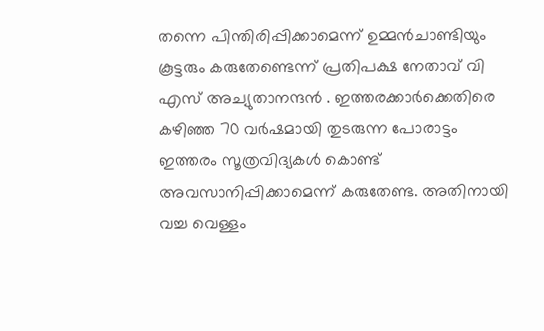തന്നെ പിന്തിരിപ്പിക്കാമെന്ന് ഉമ്മന്‍ചാണ്ടിയും കൂട്ടരും കരുതേണ്ടെന്ന് പ്രതിപക്ഷ നേതാവ് വി എസ് അച്യുതാനന്ദന്‍ . ഇത്തരക്കാര്‍ക്കെതിരെ കഴിഞ്ഞ 70 വര്‍ഷമായി തുടരുന്ന പോരാട്ടം ഇത്തരം സൂത്രവിദ്യകള്‍ കൊണ്ട് അവസാനിപ്പിക്കാമെന്ന് കരുതേണ്ട. അതിനായി വച്ച വെള്ളം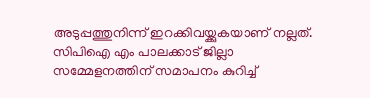അടുപ്പത്തുനിന്ന് ഇറക്കിവയ്ക്കുകയാണ് നല്ലത്. സിപിഐ എം പാലക്കാട് ജില്ലാ സമ്മേളനത്തിന് സമാപനം കുറിച്ച്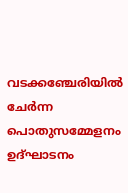വടക്കഞ്ചേരിയില്‍ ചേര്‍ന്ന പൊതുസമ്മേളനം ഉദ്ഘാടനം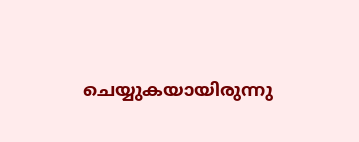ചെയ്യുകയായിരുന്നു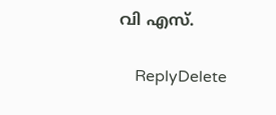വി എസ്.

    ReplyDelete